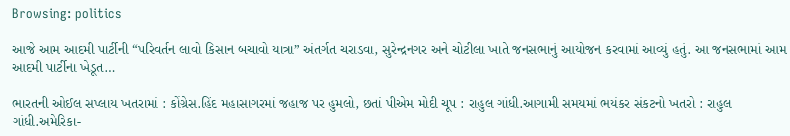Browsing: politics

આજે આમ આદમી પાર્ટીની “પરિવર્તન લાવો કિસાન બચાવો યાત્રા” અંતર્ગત ચરાડવા, સુરેન્દ્રનગર અને ચોટીલા ખાતે જનસભાનું આયોજન કરવામાં આવ્યું હતું. આ જનસભામાં આમ આદમી પાર્ટીના ખેડૂત…

ભારતની ઓઈલ સપ્લાય ખતરામાં : કોંગ્રેસ.હિંદ મહાસાગરમાં જહાજ પર હુમલો, છતાં પીએમ મોદી ચૂપ : રાહુલ ગાંધી.આગામી સમયમાં ભયંકર સંકટનો ખતરો : રાહુલ ગાંધી.અમેરિકા-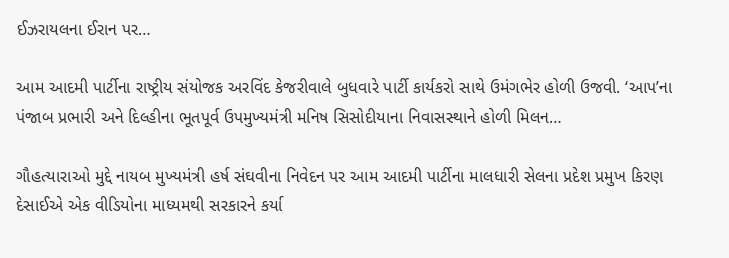ઈઝરાયલના ઈરાન પર…

આમ આદમી પાર્ટીના રાષ્ટ્રીય સંયોજક અરવિંદ કેજરીવાલે બુધવારે પાર્ટી કાર્યકરો સાથે ઉમંગભેર હોળી ઉજવી. ‘આપ’ના પંજાબ પ્રભારી અને દિલ્હીના ભૂતપૂર્વ ઉપમુખ્યમંત્રી મનિષ સિસોદીયાના નિવાસસ્થાને હોળી મિલન…

ગૌહત્યારાઓ મુદ્દે નાયબ મુખ્યમંત્રી હર્ષ સંઘવીના નિવેદન પર આમ આદમી પાર્ટીના માલધારી સેલના પ્રદેશ પ્રમુખ કિરણ દેસાઈએ એક વીડિયોના માધ્યમથી સરકારને કર્યા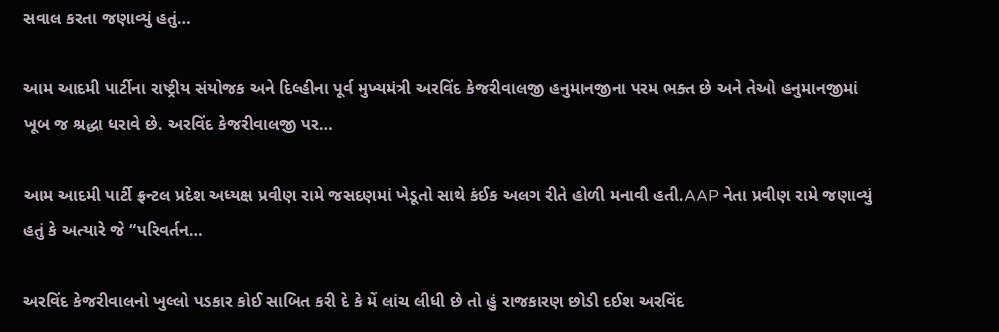સવાલ કરતા જણાવ્યું હતું…

આમ આદમી પાર્ટીના રાષ્ટ્રીય સંયોજક અને દિલ્હીના પૂર્વ મુખ્યમંત્રી અરવિંદ કેજરીવાલજી હનુમાનજીના પરમ ભક્ત છે અને તેઓ હનુમાનજીમાં ખૂબ જ શ્રદ્ધા ધરાવે છે. અરવિંદ કેજરીવાલજી પર…

આમ આદમી પાર્ટી ફ્રન્ટલ પ્રદેશ અધ્યક્ષ પ્રવીણ રામે જસદણમાં ખેડૂતો સાથે કંઈક અલગ રીતે હોળી મનાવી હતી.AAP નેતા પ્રવીણ રામે જણાવ્યું હતું કે અત્યારે જે “પરિવર્તન…

અરવિંદ કેજરીવાલનો ખુલ્લો પડકાર કોઈ સાબિત કરી દે કે મેં લાંચ લીધી છે તો હું રાજકારણ છોડી દઈશ અરવિંદ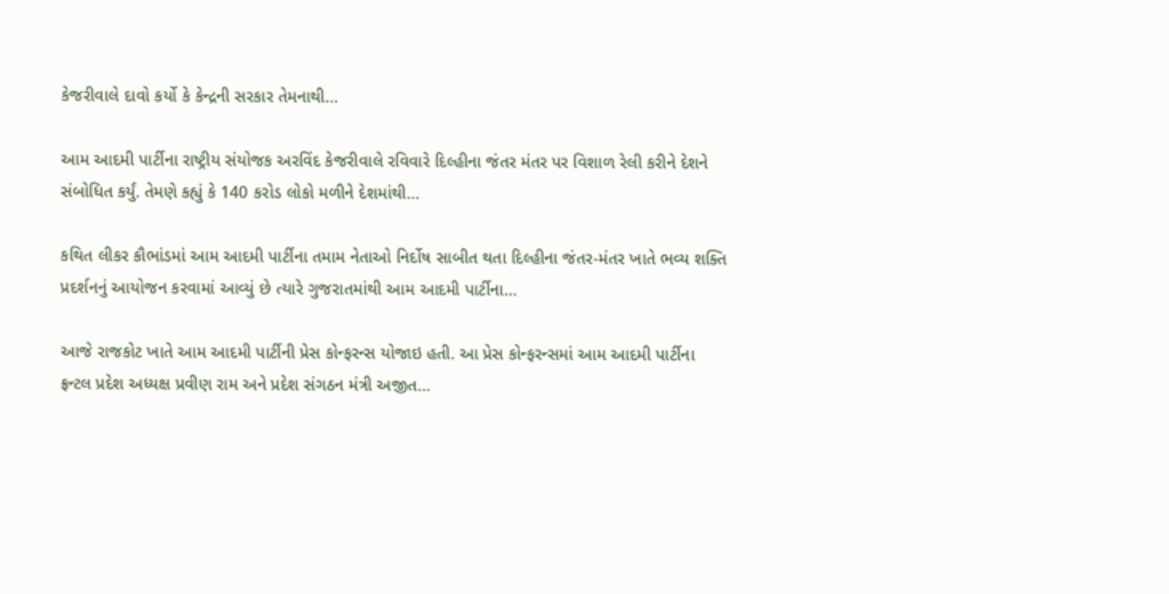કેજરીવાલે દાવો કર્યો કે કેન્દ્રની સરકાર તેમનાથી…

આમ આદમી પાર્ટીના રાષ્ટ્રીય સંયોજક અરવિંદ કેજરીવાલે રવિવારે દિલ્હીના જંતર મંતર પર વિશાળ રેલી કરીને દેશને સંબોધિત કર્યું. તેમણે કહ્યું કે 140 કરોડ લોકો મળીને દેશમાંથી…

કથિત લીકર કૌભાંડમાં આમ આદમી પાર્ટીના તમામ નેતાઓ નિર્દોષ સાબીત થતા દિલ્હીના જંતર-મંતર ખાતે ભવ્ય શક્તિ પ્રદર્શનનું આયોજન કરવામાં આવ્યું છે ત્યારે ગુજરાતમાંથી આમ આદમી પાર્ટીના…

આજે રાજકોટ ખાતે આમ આદમી પાર્ટીની પ્રેસ કોન્ફરન્સ યોજાઇ હતી. આ પ્રેસ કોન્ફરન્સમાં આમ આદમી પાર્ટીના ફ્રન્ટલ પ્રદેશ અધ્યક્ષ પ્રવીણ રામ અને પ્રદેશ સંગઠન મંત્રી અજીત…